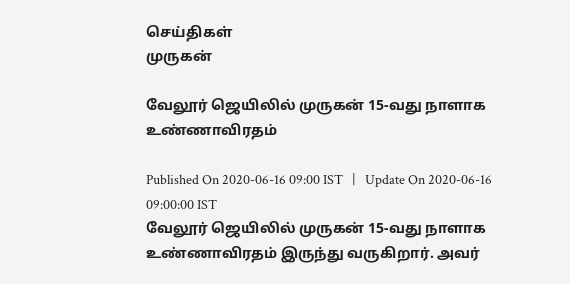செய்திகள்
முருகன்

வேலூர் ஜெயிலில் முருகன் 15-வது நாளாக உண்ணாவிரதம்

Published On 2020-06-16 09:00 IST   |   Update On 2020-06-16 09:00:00 IST
வேலூர் ஜெயிலில் முருகன் 15-வது நாளாக உண்ணாவிரதம் இருந்து வருகிறார். அவர்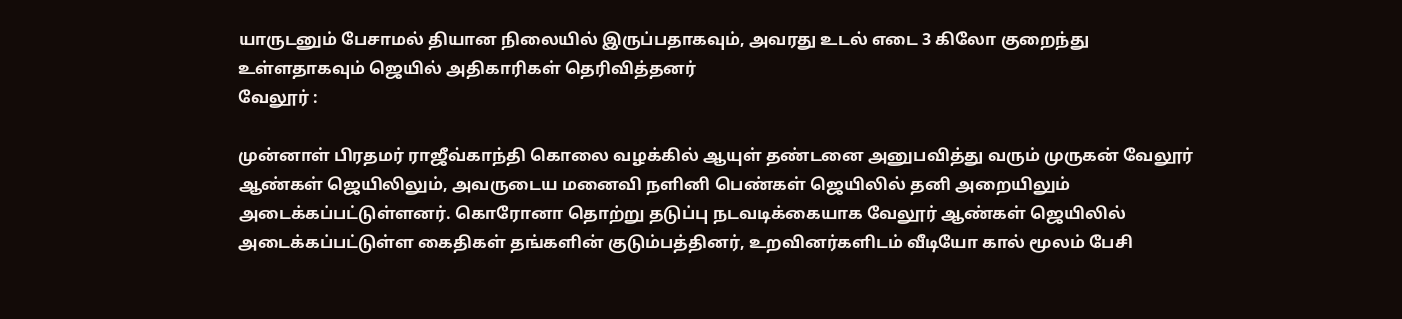யாருடனும் பேசாமல் தியான நிலையில் இருப்பதாகவும், அவரது உடல் எடை 3 கிலோ குறைந்து உள்ளதாகவும் ஜெயில் அதிகாரிகள் தெரிவித்தனர்
வேலூர் :

முன்னாள் பிரதமர் ராஜீவ்காந்தி கொலை வழக்கில் ஆயுள் தண்டனை அனுபவித்து வரும் முருகன் வேலூர் ஆண்கள் ஜெயிலிலும், அவருடைய மனைவி நளினி பெண்கள் ஜெயிலில் தனி அறையிலும் அடைக்கப்பட்டுள்ளனர். கொரோனா தொற்று தடுப்பு நடவடிக்கையாக வேலூர் ஆண்கள் ஜெயிலில் அடைக்கப்பட்டுள்ள கைதிகள் தங்களின் குடும்பத்தினர், உறவினர்களிடம் வீடியோ கால் மூலம் பேசி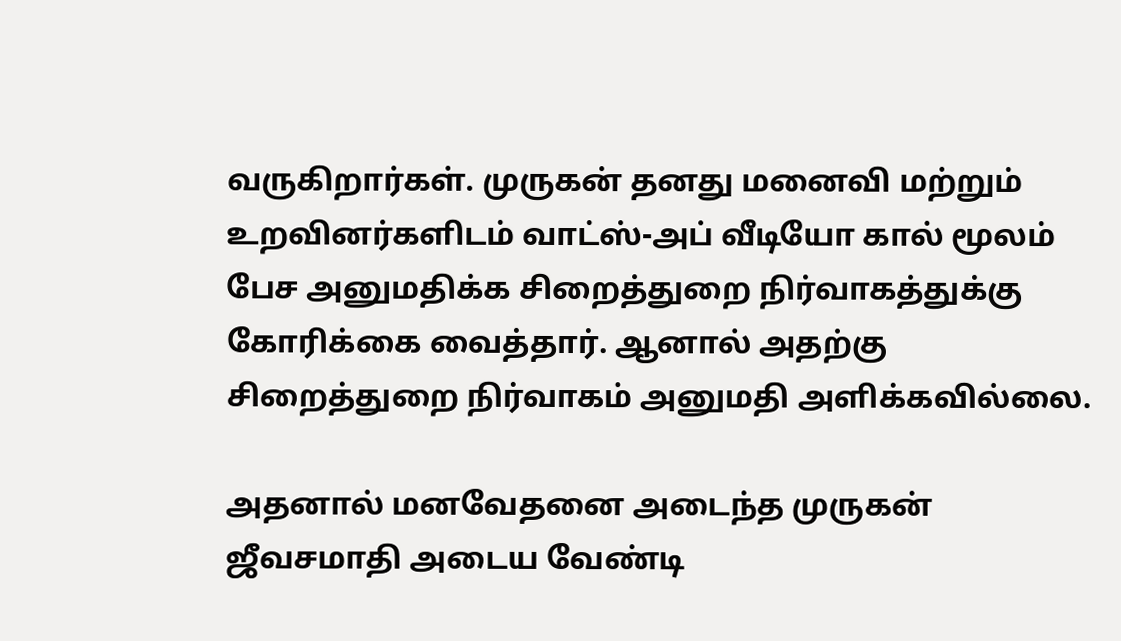வருகிறார்கள். முருகன் தனது மனைவி மற்றும் உறவினர்களிடம் வாட்ஸ்-அப் வீடியோ கால் மூலம் பேச அனுமதிக்க சிறைத்துறை நிர்வாகத்துக்கு கோரிக்கை வைத்தார். ஆனால் அதற்கு சிறைத்துறை நிர்வாகம் அனுமதி அளிக்கவில்லை.

அதனால் மனவேதனை அடைந்த முருகன் ஜீவசமாதி அடைய வேண்டி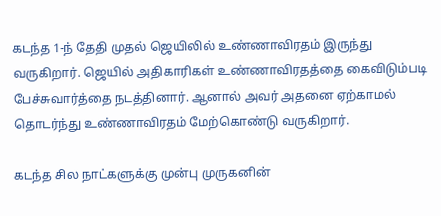கடந்த 1-ந் தேதி முதல் ஜெயிலில் உண்ணாவிரதம் இருந்து வருகிறார். ஜெயில் அதிகாரிகள் உண்ணாவிரதத்தை கைவிடும்படி பேச்சுவார்த்தை நடத்தினார். ஆனால் அவர் அதனை ஏற்காமல் தொடர்ந்து உண்ணாவிரதம் மேற்கொண்டு வருகிறார்.

கடந்த சில நாட்களுக்கு முன்பு முருகனின்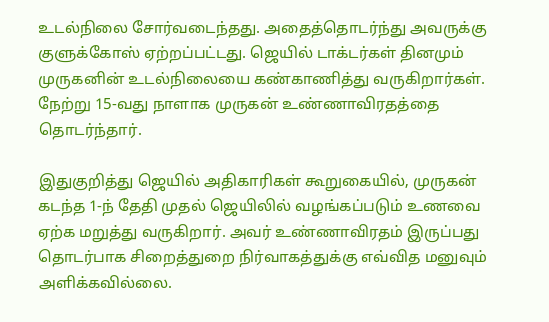உடல்நிலை சோர்வடைந்தது. அதைத்தொடர்ந்து அவருக்கு குளுக்கோஸ் ஏற்றப்பட்டது. ஜெயில் டாக்டர்கள் தினமும் முருகனின் உடல்நிலையை கண்காணித்து வருகிறார்கள். நேற்று 15-வது நாளாக முருகன் உண்ணாவிரதத்தை தொடர்ந்தார்.

இதுகுறித்து ஜெயில் அதிகாரிகள் கூறுகையில், முருகன் கடந்த 1-ந் தேதி முதல் ஜெயிலில் வழங்கப்படும் உணவை ஏற்க மறுத்து வருகிறார். அவர் உண்ணாவிரதம் இருப்பது தொடர்பாக சிறைத்துறை நிர்வாகத்துக்கு எவ்வித மனுவும் அளிக்கவில்லை.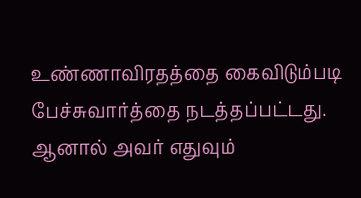உண்ணாவிரதத்தை கைவிடும்படி பேச்சுவார்த்தை நடத்தப்பட்டது. ஆனால் அவர் எதுவும்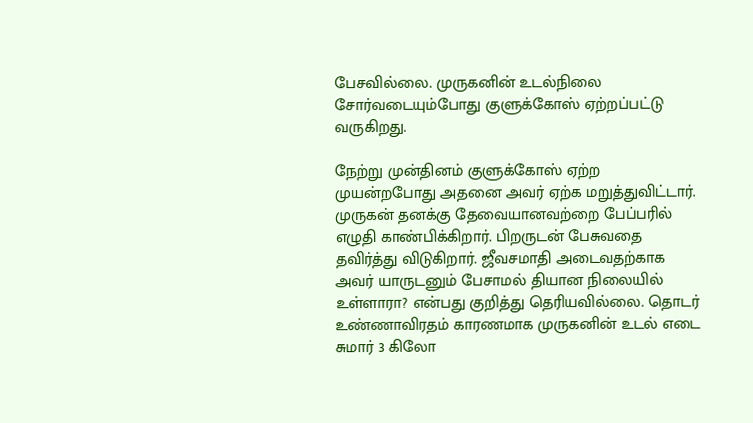பேசவில்லை. முருகனின் உடல்நிலை சோர்வடையும்போது குளுக்கோஸ் ஏற்றப்பட்டு வருகிறது.

நேற்று முன்தினம் குளுக்கோஸ் ஏற்ற முயன்றபோது அதனை அவர் ஏற்க மறுத்துவிட்டார். முருகன் தனக்கு தேவையானவற்றை பேப்பரில் எழுதி காண்பிக்கிறார். பிறருடன் பேசுவதை தவிர்த்து விடுகிறார். ஜீவசமாதி அடைவதற்காக அவர் யாருடனும் பேசாமல் தியான நிலையில் உள்ளாரா? என்பது குறித்து தெரியவில்லை. தொடர் உண்ணாவிரதம் காரணமாக முருகனின் உடல் எடை சுமார் 3 கிலோ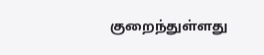குறைந்துள்ளது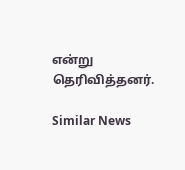என்று தெரிவித்தனர்.

Similar News